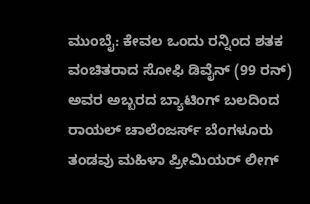ಮುಂಬೈ: ಕೇವಲ ಒಂದು ರನ್ನಿಂದ ಶತಕ ವಂಚಿತರಾದ ಸೋಫಿ ಡಿವೈನ್ (99 ರನ್) ಅವರ ಅಬ್ಬರದ ಬ್ಯಾಟಿಂಗ್ ಬಲದಿಂದ ರಾಯಲ್ ಚಾಲೆಂಜರ್ಸ್ ಬೆಂಗಳೂರು ತಂಡವು ಮಹಿಳಾ ಪ್ರೀಮಿಯರ್ ಲೀಗ್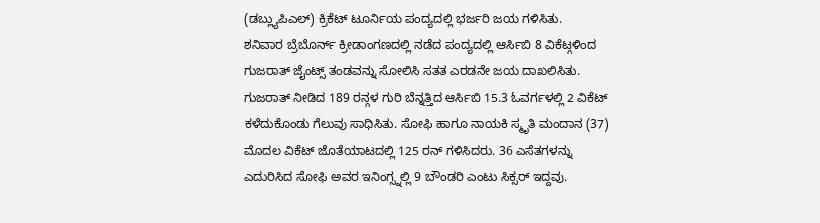(ಡಬ್ಲ್ಯುಪಿಎಲ್) ಕ್ರಿಕೆಟ್ ಟೂರ್ನಿಯ ಪಂದ್ಯದಲ್ಲಿ ಭರ್ಜರಿ ಜಯ ಗಳಿಸಿತು.
ಶನಿವಾರ ಬ್ರೆಬೊರ್ನ್ ಕ್ರೀಡಾಂಗಣದಲ್ಲಿ ನಡೆದ ಪಂದ್ಯದಲ್ಲಿ ಆರ್ಸಿಬಿ 8 ವಿಕೆಟ್ಗಳಿಂದ ಗುಜರಾತ್ ಜೈಂಟ್ಸ್ ತಂಡವನ್ನು ಸೋಲಿಸಿ ಸತತ ಎರಡನೇ ಜಯ ದಾಖಲಿಸಿತು.
ಗುಜರಾತ್ ನೀಡಿದ 189 ರನ್ಗಳ ಗುರಿ ಬೆನ್ನತ್ತಿದ ಆರ್ಸಿಬಿ 15.3 ಓವರ್ಗಳಲ್ಲಿ 2 ವಿಕೆಟ್ ಕಳೆದುಕೊಂಡು ಗೆಲುವು ಸಾಧಿಸಿತು. ಸೋಫಿ ಹಾಗೂ ನಾಯಕಿ ಸ್ಮೃತಿ ಮಂದಾನ (37) ಮೊದಲ ವಿಕೆಟ್ ಜೊತೆಯಾಟದಲ್ಲಿ 125 ರನ್ ಗಳಿಸಿದರು. 36 ಎಸೆತಗಳನ್ನು ಎದುರಿಸಿದ ಸೋಫಿ ಅವರ ಇನಿಂಗ್ಸ್ನಲ್ಲಿ 9 ಬೌಂಡರಿ ಎಂಟು ಸಿಕ್ಸರ್ ಇದ್ದವು.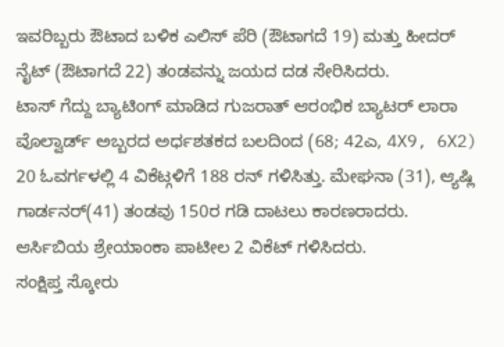ಇವರಿಬ್ಬರು ಔಟಾದ ಬಳಿಕ ಎಲಿಸ್ ಪೆರಿ (ಔಟಾಗದೆ 19) ಮತ್ತು ಹೀದರ್ ನೈಟ್ (ಔಟಾಗದೆ 22) ತಂಡವನ್ನು ಜಯದ ದಡ ಸೇರಿಸಿದರು.
ಟಾಸ್ ಗೆದ್ದು ಬ್ಯಾಟಿಂಗ್ ಮಾಡಿದ ಗುಜರಾತ್ ಆರಂಭಿಕ ಬ್ಯಾಟರ್ ಲಾರಾ ವೊಲ್ವಾರ್ಡ್ ಅಬ್ಬರದ ಅರ್ಧಶತಕದ ಬಲದಿಂದ (68; 42ಎ, 4X9, 6X2) 20 ಓವರ್ಗಳಲ್ಲಿ 4 ವಿಕೆಟ್ಗಳಿಗೆ 188 ರನ್ ಗಳಿಸಿತ್ತು. ಮೇಘನಾ (31), ಆ್ಯಷ್ಲಿ ಗಾರ್ಡನರ್(41) ತಂಡವು 150ರ ಗಡಿ ದಾಟಲು ಕಾರಣರಾದರು. ಆರ್ಸಿಬಿಯ ಶ್ರೇಯಾಂಕಾ ಪಾಟೀಲ 2 ವಿಕೆಟ್ ಗಳಿಸಿದರು.
ಸಂಕ್ಷಿಪ್ತ ಸ್ಕೋರು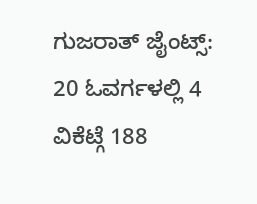ಗುಜರಾತ್ ಜೈಂಟ್ಸ್: 20 ಓವರ್ಗಳಲ್ಲಿ 4 ವಿಕೆಟ್ಗೆ 188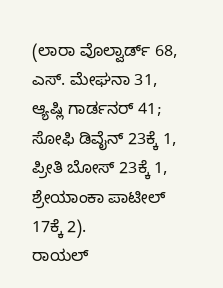(ಲಾರಾ ವೊಲ್ವಾರ್ಡ್ 68, ಎಸ್. ಮೇಘನಾ 31, ಆ್ಯಷ್ಲಿ ಗಾರ್ಡನರ್ 41; ಸೋಫಿ ಡಿವೈನ್ 23ಕ್ಕೆ 1, ಪ್ರೀತಿ ಬೋಸ್ 23ಕ್ಕೆ 1, ಶ್ರೇಯಾಂಕಾ ಪಾಟೀಲ್ 17ಕ್ಕೆ 2).
ರಾಯಲ್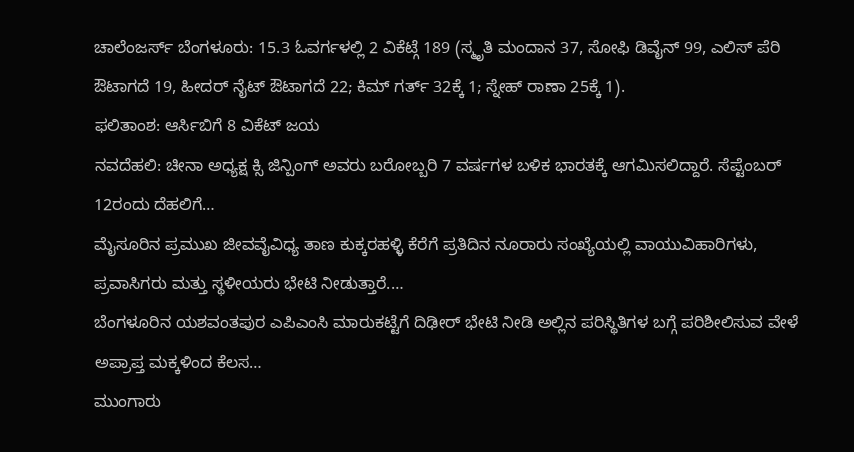ಚಾಲೆಂಜರ್ಸ್ ಬೆಂಗಳೂರು: 15.3 ಓವರ್ಗಳಲ್ಲಿ 2 ವಿಕೆಟ್ಗೆ 189 (ಸ್ಮೃತಿ ಮಂದಾನ 37, ಸೋಫಿ ಡಿವೈನ್ 99, ಎಲಿಸ್ ಪೆರಿ ಔಟಾಗದೆ 19, ಹೀದರ್ ನೈಟ್ ಔಟಾಗದೆ 22; ಕಿಮ್ ಗರ್ತ್ 32ಕ್ಕೆ 1; ಸ್ನೇಹ್ ರಾಣಾ 25ಕ್ಕೆ 1).
ಫಲಿತಾಂಶ: ಆರ್ಸಿಬಿಗೆ 8 ವಿಕೆಟ್ ಜಯ
ನವದೆಹಲಿ: ಚೀನಾ ಅಧ್ಯಕ್ಷ ಕ್ಸಿ ಜಿನ್ಪಿಂಗ್ ಅವರು ಬರೋಬ್ಬರಿ 7 ವರ್ಷಗಳ ಬಳಿಕ ಭಾರತಕ್ಕೆ ಆಗಮಿಸಲಿದ್ದಾರೆ. ಸೆಪ್ಟೆಂಬರ್ 12ರಂದು ದೆಹಲಿಗೆ…
ಮೈಸೂರಿನ ಪ್ರಮುಖ ಜೀವವೈವಿಧ್ಯ ತಾಣ ಕುಕ್ಕರಹಳ್ಳಿ ಕೆರೆಗೆ ಪ್ರತಿದಿನ ನೂರಾರು ಸಂಖ್ಯೆಯಲ್ಲಿ ವಾಯುವಿಹಾರಿಗಳು, ಪ್ರವಾಸಿಗರು ಮತ್ತು ಸ್ಥಳೀಯರು ಭೇಟಿ ನೀಡುತ್ತಾರೆ.…
ಬೆಂಗಳೂರಿನ ಯಶವಂತಪುರ ಎಪಿಎಂಸಿ ಮಾರುಕಟ್ಟೆಗೆ ದಿಢೀರ್ ಭೇಟಿ ನೀಡಿ ಅಲ್ಲಿನ ಪರಿಸ್ಥಿತಿಗಳ ಬಗ್ಗೆ ಪರಿಶೀಲಿಸುವ ವೇಳೆ ಅಪ್ರಾಪ್ತ ಮಕ್ಕಳಿಂದ ಕೆಲಸ…
ಮುಂಗಾರು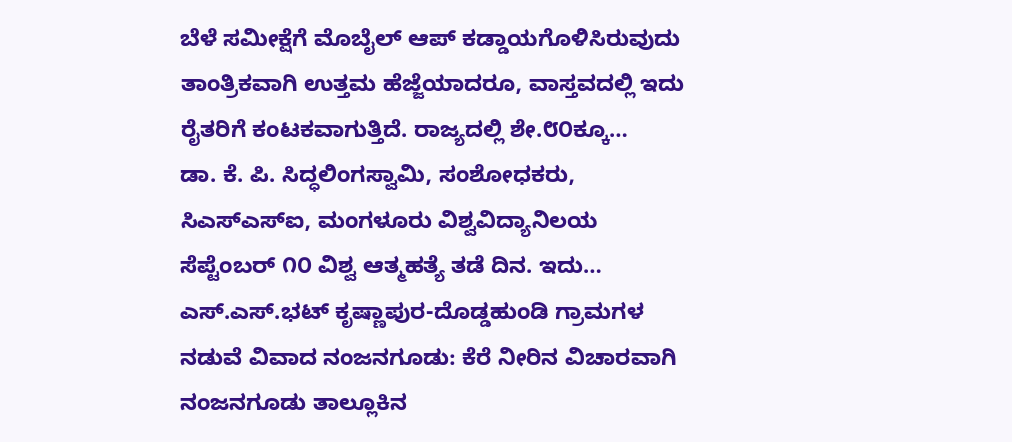ಬೆಳೆ ಸಮೀಕ್ಷೆಗೆ ಮೊಬೈಲ್ ಆಪ್ ಕಡ್ಡಾಯಗೊಳಿಸಿರುವುದು ತಾಂತ್ರಿಕವಾಗಿ ಉತ್ತಮ ಹೆಜ್ಜೆಯಾದರೂ, ವಾಸ್ತವದಲ್ಲಿ ಇದು ರೈತರಿಗೆ ಕಂಟಕವಾಗುತ್ತಿದೆ. ರಾಜ್ಯದಲ್ಲಿ ಶೇ.೮೦ಕ್ಕೂ…
ಡಾ. ಕೆ. ಪಿ. ಸಿದ್ಧಲಿಂಗಸ್ವಾಮಿ, ಸಂಶೋಧಕರು, ಸಿಎಸ್ಎಸ್ಐ, ಮಂಗಳೂರು ವಿಶ್ವವಿದ್ಯಾನಿಲಯ ಸೆಪ್ಟೆಂಬರ್ ೧೦ ವಿಶ್ವ ಆತ್ಮಹತ್ಯೆ ತಡೆ ದಿನ. ಇದು…
ಎಸ್.ಎಸ್.ಭಟ್ ಕೃಷ್ಣಾಪುರ-ದೊಡ್ಡಹುಂಡಿ ಗ್ರಾಮಗಳ ನಡುವೆ ವಿವಾದ ನಂಜನಗೂಡು: ಕೆರೆ ನೀರಿನ ವಿಚಾರವಾಗಿ ನಂಜನಗೂಡು ತಾಲ್ಲೂಕಿನ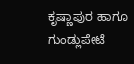ಕೃಷ್ಣಾಪುರ ಹಾಗೂ ಗುಂಡ್ಲುಪೇಟೆ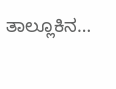ತಾಲ್ಲೂಕಿನ…